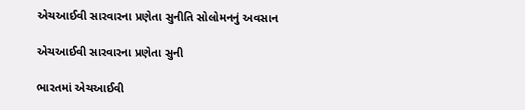એચઆઈવી સારવારના પ્રણેતા સુનીતિ સોલોમનનું અવસાન

એચઆઈવી સારવારના પ્રણેતા સુની

ભારતમાં એચઆઈવી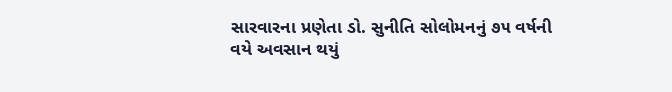સારવારના પ્રણેતા ડો. સુનીતિ સોલોમનનું ૭૫ વર્ષની વયે અવસાન થયું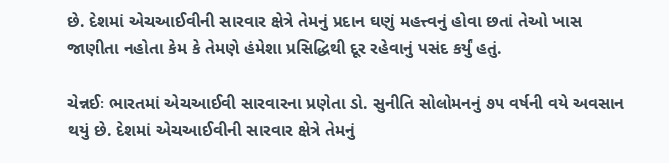છે. દેશમાં એચઆઈવીની સારવાર ક્ષેત્રે તેમનું પ્રદાન ઘણું મહત્ત્વનું હોવા છતાં તેઓ ખાસ જાણીતા નહોતા કેમ કે તેમણે હંમેશા પ્રસિદ્ધિથી દૂર રહેવાનું પસંદ કર્યું હતું.

ચેન્નઈઃ ભારતમાં એચઆઈવી સારવારના પ્રણેતા ડો. સુનીતિ સોલોમનનું ૭૫ વર્ષની વયે અવસાન થયું છે. દેશમાં એચઆઈવીની સારવાર ક્ષેત્રે તેમનું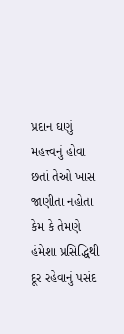પ્રદાન ઘણું મહત્ત્વનું હોવા છતાં તેઓ ખાસ જાણીતા નહોતા કેમ કે તેમણે હંમેશા પ્રસિદ્ધિથી દૂર રહેવાનું પસંદ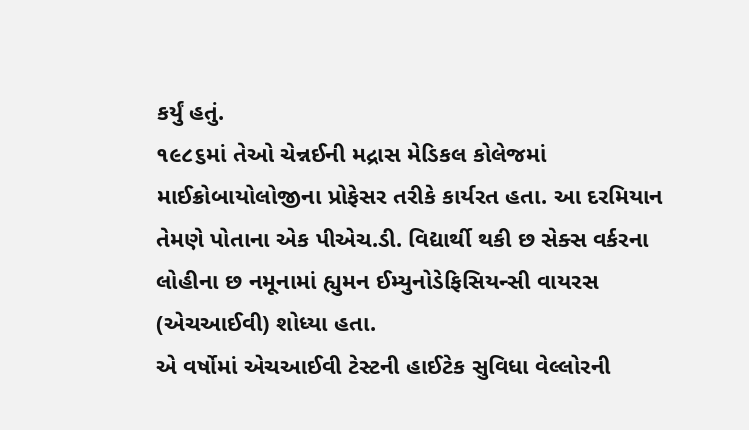કર્યું હતું.
૧૯૮૬માં તેઓ ચેન્નઈની મદ્રાસ મેડિકલ કોલેજમાં માઈક્રોબાયોલોજીના પ્રોફેસર તરીકે કાર્યરત હતા. આ દરમિયાન તેમણે પોતાના એક પીએચ.ડી. વિદ્યાર્થી થકી છ સેક્સ વર્કરના લોહીના છ નમૂનામાં હ્યુમન ઈમ્યુનોડેફિસિયન્સી વાયરસ (એચઆઈવી) શોધ્યા હતા.
એ વર્ષોમાં એચઆઈવી ટેસ્ટની હાઈટેક સુવિધા વેલ્લોરની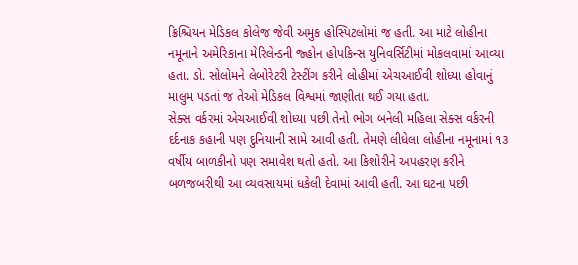ક્રિશ્ચિયન મેડિકલ કોલેજ જેવી અમુક હોસ્પિટલોમાં જ હતી. આ માટે લોહીના નમૂનાને અમેરિકાના મેરિલેન્ડની જ્હોન હોપકિન્સ યુનિવર્સિટીમાં મોકલવામાં આવ્યા હતા. ડો. સોલોમને લેબોરેટરી ટેસ્ટીંગ કરીને લોહીમાં એચઆઈવી શોધ્યા હોવાનું માલુમ પડતાં જ તેઓ મેડિકલ વિશ્વમાં જાણીતા થઈ ગયા હતા.
સેક્સ વર્કરમાં એચઆઈવી શોધ્યા પછી તેનો ભોગ બનેલી મહિલા સેક્સ વર્કરની દર્દનાક કહાની પણ દુનિયાની સામે આવી હતી. તેમણે લીધેલા લોહીના નમૂનામાં ૧૩ વર્ષીય બાળકીનો પણ સમાવેશ થતો હતો. આ કિશોરીને અપહરણ કરીને બળજબરીથી આ વ્યવસાયમાં ધકેલી દેવામાં આવી હતી. આ ઘટના પછી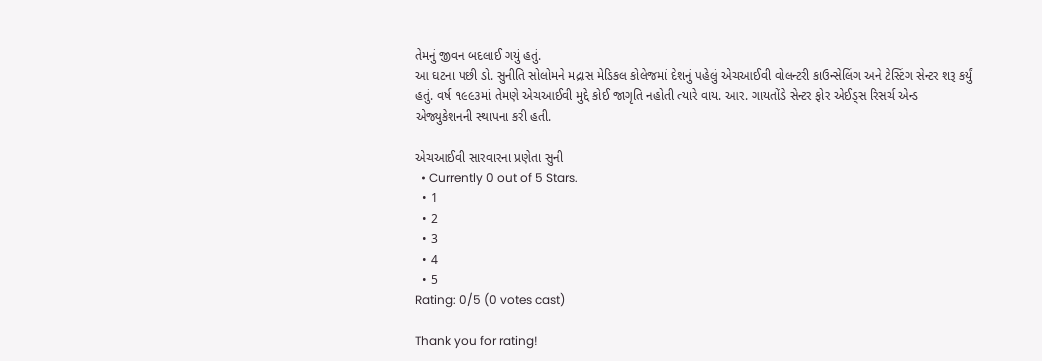તેમનું જીવન બદલાઈ ગયું હતું.
આ ઘટના પછી ડો. સુનીતિ સોલોમને મદ્રાસ મેડિકલ કોલેજમાં દેશનું પહેલું એચઆઈવી વોલન્ટરી કાઉન્સેલિંગ અને ટેસ્ટિંગ સેન્ટર શરૂ કર્યું હતું. વર્ષ ૧૯૯૩માં તેમણે એચઆઈવી મુદ્દે કોઈ જાગૃતિ નહોતી ત્યારે વાય. આર. ગાયતોંડે સેન્ટર ફોર એઈડ્સ રિસર્ચ એન્ડ એજ્યુકેશનની સ્થાપના કરી હતી.

એચઆઈવી સારવારના પ્રણેતા સુની
  • Currently 0 out of 5 Stars.
  • 1
  • 2
  • 3
  • 4
  • 5
Rating: 0/5 (0 votes cast)

Thank you for rating!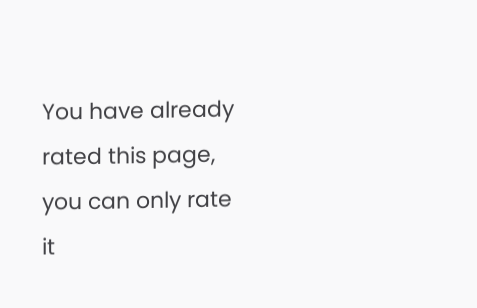You have already rated this page, you can only rate it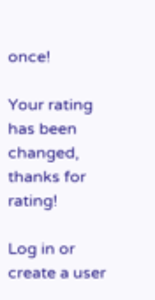once!

Your rating has been changed, thanks for rating!

Log in or create a user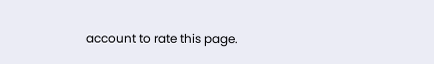account to rate this page.